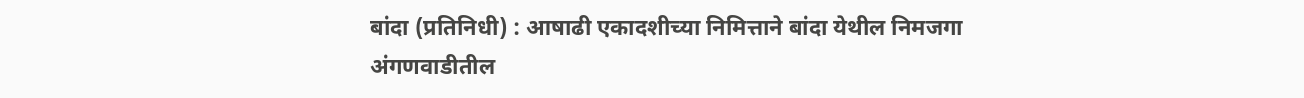बांदा (प्रतिनिधी) : आषाढी एकादशीच्या निमित्ताने बांदा येथील निमजगा अंगणवाडीतील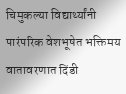चिमुकल्या विद्यार्थ्यांनी पारंपरिक वेशभूषेत भक्तिमय वातावरणात दिंडी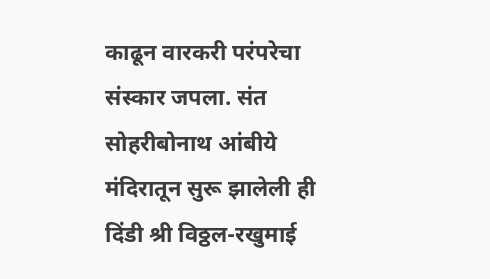काढून वारकरी परंपरेचा संस्कार जपला. संत सोहरीबोनाथ आंबीये मंदिरातून सुरू झालेली ही दिंडी श्री विठ्ठल-रखुमाई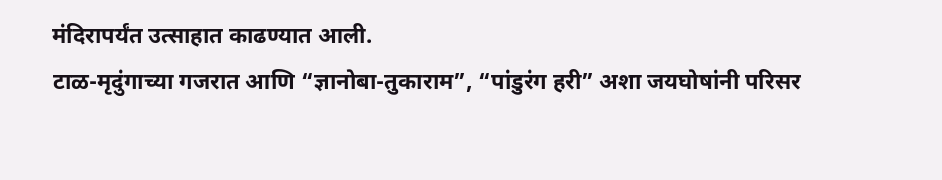मंदिरापर्यंत उत्साहात काढण्यात आली.
टाळ-मृदुंगाच्या गजरात आणि “ज्ञानोबा-तुकाराम”, “पांडुरंग हरी” अशा जयघोषांनी परिसर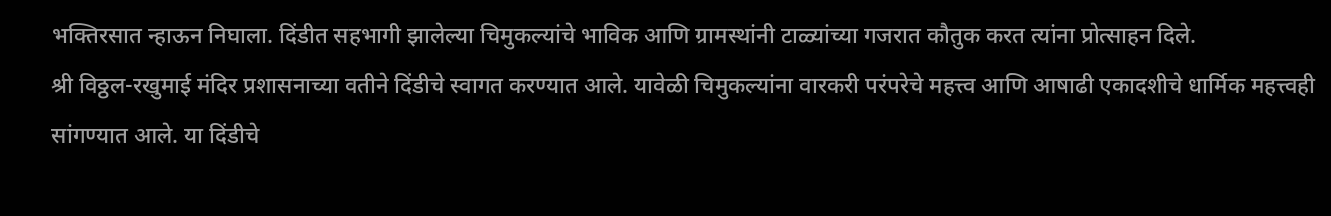भक्तिरसात न्हाऊन निघाला. दिंडीत सहभागी झालेल्या चिमुकल्यांचे भाविक आणि ग्रामस्थांनी टाळ्यांच्या गजरात कौतुक करत त्यांना प्रोत्साहन दिले.
श्री विठ्ठल-रखुमाई मंदिर प्रशासनाच्या वतीने दिंडीचे स्वागत करण्यात आले. यावेळी चिमुकल्यांना वारकरी परंपरेचे महत्त्व आणि आषाढी एकादशीचे धार्मिक महत्त्वही सांगण्यात आले. या दिंडीचे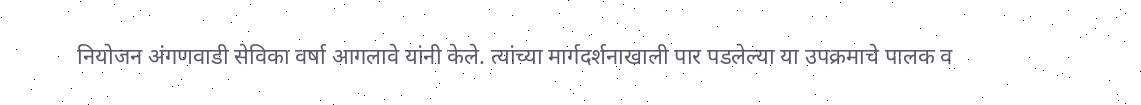नियोजन अंगणवाडी सेविका वर्षा आगलावे यांनी केले. त्यांच्या मार्गदर्शनाखाली पार पडलेल्या या उपक्रमाचे पालक व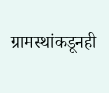ग्रामस्थांकडूनही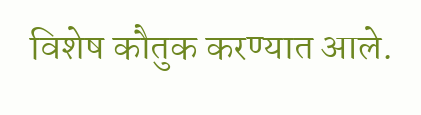विशेष कौतुक करण्यात आले.